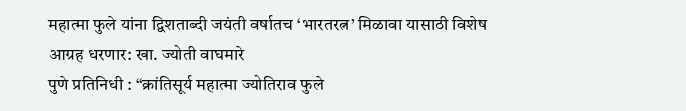महात्मा फुले यांना द्विशताब्दी जयंती वर्षातच ‘भारतरत्न’ मिळावा यासाठी विशेष आग्रह धरणार: खा. ज्योती वाघमारे
पुणे प्रतिनिधी : “क्रांतिसूर्य महात्मा ज्योतिराव फुले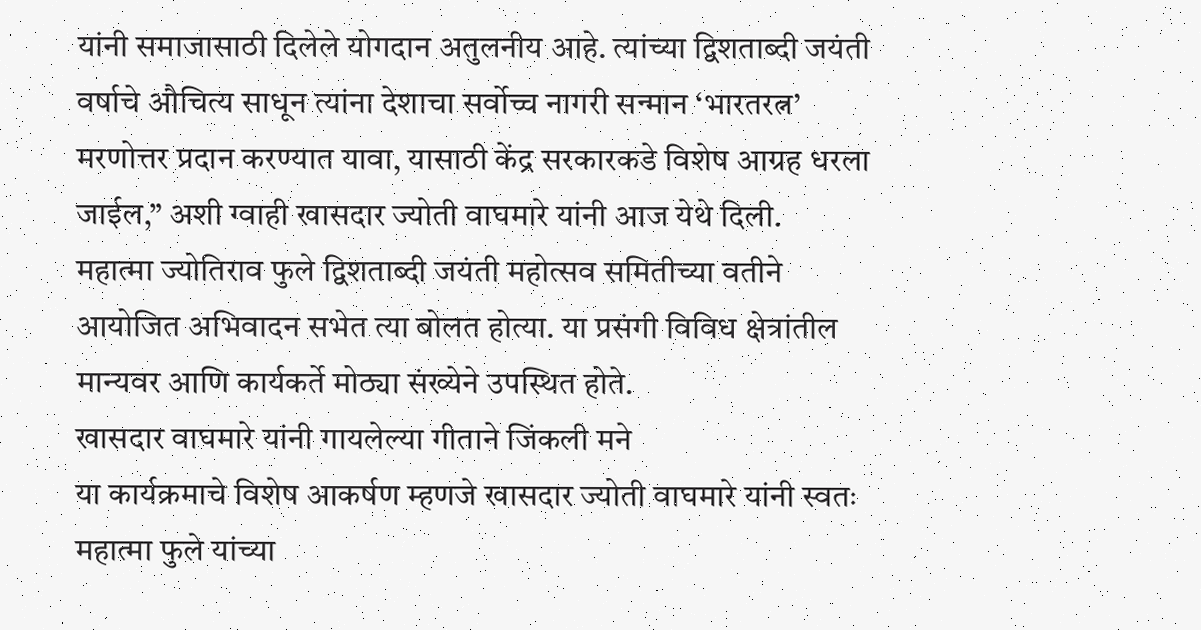यांनी समाजासाठी दिलेले योगदान अतुलनीय आहे. त्यांच्या द्विशताब्दी जयंती वर्षाचे औचित्य साधून त्यांना देशाचा सर्वोच्च नागरी सन्मान ‘भारतरत्न’ मरणोत्तर प्रदान करण्यात यावा, यासाठी केंद्र सरकारकडे विशेष आग्रह धरला जाईल,” अशी ग्वाही खासदार ज्योती वाघमारे यांनी आज येथे दिली.
महात्मा ज्योतिराव फुले द्विशताब्दी जयंती महोत्सव समितीच्या वतीने आयोजित अभिवादन सभेत त्या बोलत होत्या. या प्रसंगी विविध क्षेत्रांतील मान्यवर आणि कार्यकर्ते मोठ्या संख्येने उपस्थित होते.
खासदार वाघमारे यांनी गायलेल्या गीताने जिंकली मने
या कार्यक्रमाचे विशेष आकर्षण म्हणजे खासदार ज्योती वाघमारे यांनी स्वतः महात्मा फुले यांच्या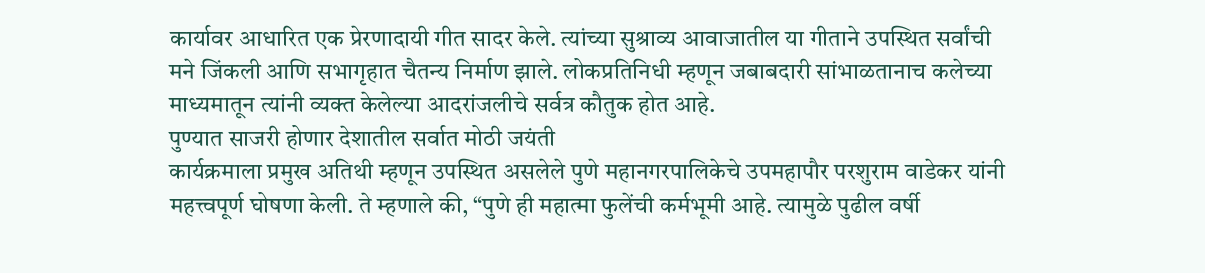कार्यावर आधारित एक प्रेरणादायी गीत सादर केले. त्यांच्या सुश्राव्य आवाजातील या गीताने उपस्थित सर्वांची मने जिंकली आणि सभागृहात चैतन्य निर्माण झाले. लोकप्रतिनिधी म्हणून जबाबदारी सांभाळतानाच कलेच्या माध्यमातून त्यांनी व्यक्त केलेल्या आदरांजलीचे सर्वत्र कौतुक होत आहे.
पुण्यात साजरी होणार देशातील सर्वात मोठी जयंती
कार्यक्रमाला प्रमुख अतिथी म्हणून उपस्थित असलेले पुणे महानगरपालिकेचे उपमहापौर परशुराम वाडेकर यांनी महत्त्वपूर्ण घोषणा केली. ते म्हणाले की, “पुणे ही महात्मा फुलेंची कर्मभूमी आहे. त्यामुळे पुढील वर्षी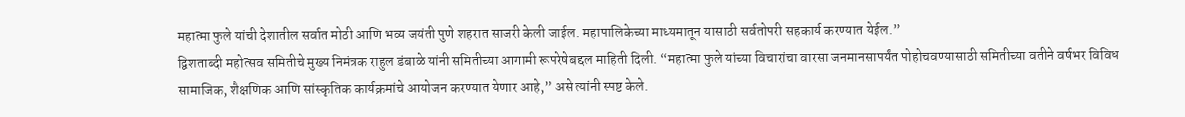महात्मा फुले यांची देशातील सर्वात मोठी आणि भव्य जयंती पुणे शहरात साजरी केली जाईल. महापालिकेच्या माध्यमातून यासाठी सर्वतोपरी सहकार्य करण्यात येईल.”
द्विशताब्दी महोत्सव समितीचे मुख्य निमंत्रक राहुल डंबाळे यांनी समितीच्या आगामी रूपरेषेबद्दल माहिती दिली. “महात्मा फुले यांच्या विचारांचा वारसा जनमानसापर्यंत पोहोचवण्यासाठी समितीच्या वतीने वर्षभर विविध सामाजिक, शैक्षणिक आणि सांस्कृतिक कार्यक्रमांचे आयोजन करण्यात येणार आहे,” असे त्यांनी स्पष्ट केले.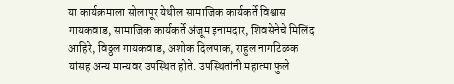या कार्यक्रमाला सोलापूर येथील सामाजिक कार्यकर्ते विश्वास गायकवाड, सामाजिक कार्यकर्ते अंजूम इनामदार, शिवसेनेचे मिलिंद आहिरे, विठ्ठल गायकवाड, अशोक दिलपाक, राहुल नागटिळक यांसह अन्य मान्यवर उपस्थित होते. उपस्थितांनी महात्मा फुले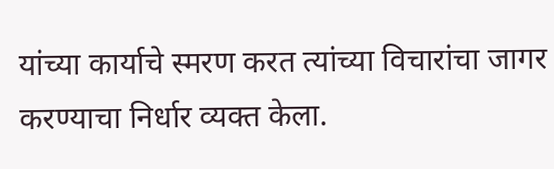यांच्या कार्याचे स्मरण करत त्यांच्या विचारांचा जागर करण्याचा निर्धार व्यक्त केला.